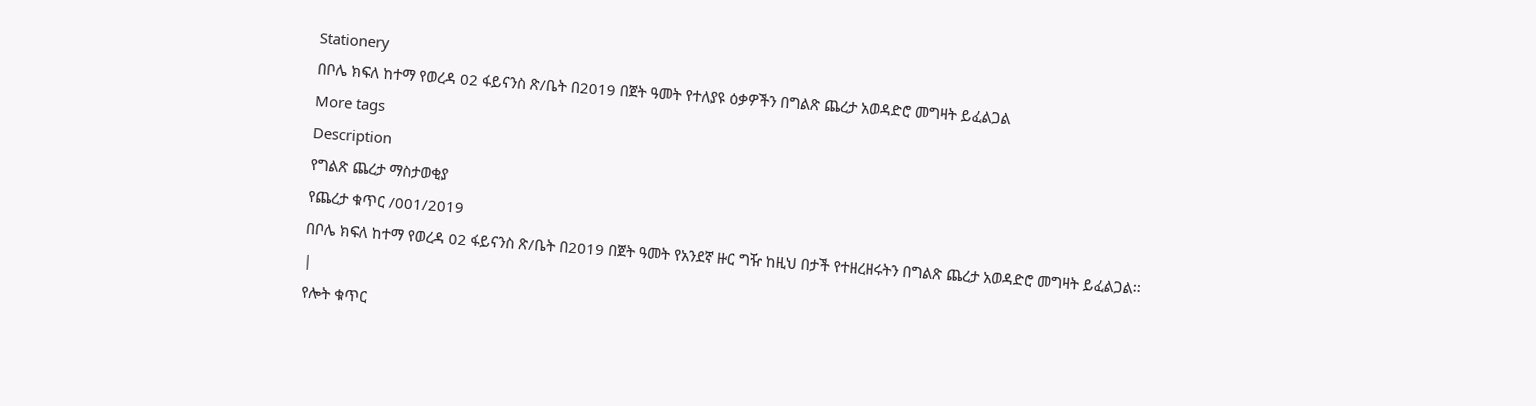Stationery
በቦሌ ክፍለ ከተማ የወረዳ 02 ፋይናንስ ጽ/ቤት በ2019 በጀት ዓመት የተለያዩ ዕቃዎችን በግልጽ ጨረታ አወዳድሮ መግዛት ይፈልጋል
More tags
Description
የግልጽ ጨረታ ማስታወቂያ
የጨረታ ቁጥር /001/2019
በቦሌ ክፍለ ከተማ የወረዳ 02 ፋይናንስ ጽ/ቤት በ2019 በጀት ዓመት የአንደኛ ዙር ግዥ ከዚህ በታች የተዘረዘሩትን በግልጽ ጨረታ አወዳድሮ መግዛት ይፈልጋል፡፡
|
የሎት ቁጥር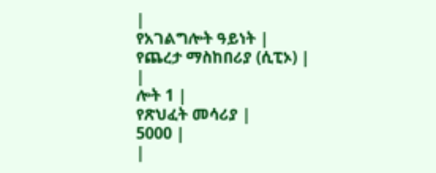|
የአገልግሎት ዓይነት |
የጨረታ ማስከበሪያ (ሲፒኦ) |
|
ሎት 1 |
የጽህፈት መሳሪያ |
5000 |
|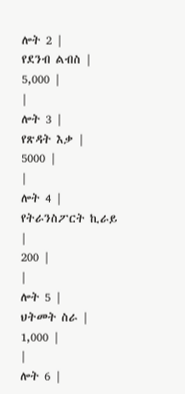ሎት 2 |
የደንብ ልብስ |
5,000 |
|
ሎት 3 |
የጽዳት እቃ |
5000 |
|
ሎት 4 |
የትራንስፖርት ኪራይ |
200 |
|
ሎት 5 |
ህትመት ስራ |
1,000 |
|
ሎት 6 |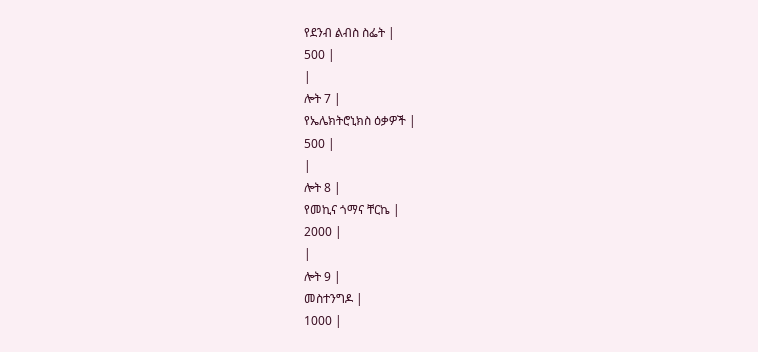የደንብ ልብስ ስፌት |
500 |
|
ሎት 7 |
የኤሌክትሮኒክስ ዕቃዎች |
500 |
|
ሎት 8 |
የመኪና ጎማና ቸርኬ |
2000 |
|
ሎት 9 |
መስተንግዶ |
1000 |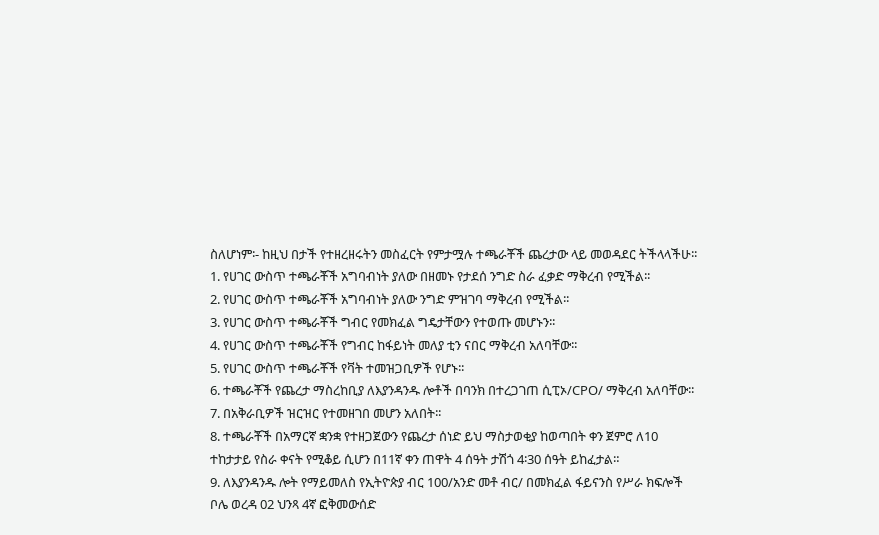ስለሆነም፡- ከዚህ በታች የተዘረዘሩትን መስፈርት የምታሟሉ ተጫራቾች ጨረታው ላይ መወዳደር ትችላላችሁ፡፡
1. የሀገር ውስጥ ተጫራቾች አግባብነት ያለው በዘመኑ የታደሰ ንግድ ስራ ፈቃድ ማቅረብ የሚችል፡፡
2. የሀገር ውስጥ ተጫራቾች አግባብነት ያለው ንግድ ምዝገባ ማቅረብ የሚችል፡፡
3. የሀገር ውስጥ ተጫራቾች ግብር የመክፈል ግዴታቸውን የተወጡ መሆኑን፡፡
4. የሀገር ውስጥ ተጫራቾች የግብር ከፋይነት መለያ ቲን ናበር ማቅረብ አለባቸው፡፡
5. የሀገር ውስጥ ተጫራቾች የቫት ተመዝጋቢዎች የሆኑ፡፡
6. ተጫራቾች የጨረታ ማስረከቢያ ለእያንዳንዱ ሎቶች በባንክ በተረጋገጠ ሲፒኦ/CPO/ ማቅረብ አለባቸው፡፡
7. በአቅራቢዎች ዝርዝር የተመዘገበ መሆን አለበት፡፡
8. ተጫራቾች በአማርኛ ቋንቋ የተዘጋጀውን የጨረታ ሰነድ ይህ ማስታወቂያ ከወጣበት ቀን ጀምሮ ለ10 ተከታታይ የስራ ቀናት የሚቆይ ሲሆን በ11ኛ ቀን ጠዋት 4 ሰዓት ታሽጎ 4፡30 ሰዓት ይከፈታል።
9. ለእያንዳንዱ ሎት የማይመለስ የኢትዮጵያ ብር 100/አንድ መቶ ብር/ በመክፈል ፋይናንስ የሥራ ክፍሎች ቦሌ ወረዳ 02 ህንጻ 4ኛ ፎቅመውሰድ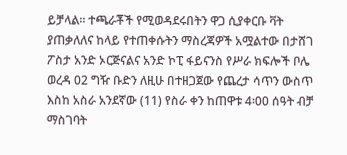ይቻላል፡፡ ተጫራቾች የሚወዳደሩበትን ዋጋ ሲያቀርቡ ቫት ያጠቃለለና ከላይ የተጠቀሱትን ማስረጃዎች አሟልተው በታሸገ ፖስታ አንድ ኦርጅናልና አንድ ኮፒ ፋይናንስ የሥራ ክፍሎች ቦሌ ወረዳ 02 ግዥ ቡድን ለዚሁ በተዘጋጀው የጨረታ ሳጥን ውስጥ እስከ አስራ አንደኛው (11) የስራ ቀን ከጠዋቱ 4፡00 ሰዓት ብቻ ማስገባት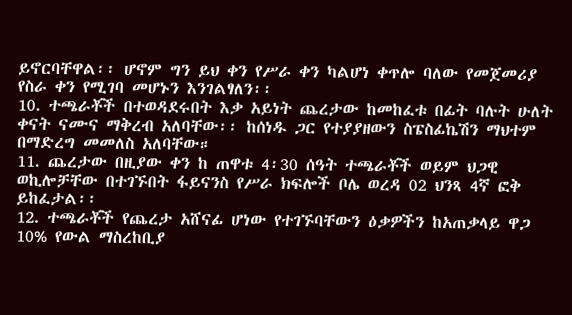ይኖርባቸዋል፡፡ ሆኖም ግን ይህ ቀን የሥራ ቀን ካልሆነ ቀጥሎ ባለው የመጀመሪያ የስራ ቀን የሚገባ መሆኑን እንገልፃለን፡፡
10. ተጫራቾች በተወዳደሩበት እቃ አይነት ጨረታው ከመከፈቱ በፊት ባሉት ሁለት ቀናት ናሙና ማቅረብ አለባቸው፡፡ ከሰነዱ ጋር የተያያዘውን ስፔስፊኬሽን ማህተም በማድረግ መመለስ አለባቸው።
11. ጨረታው በዚያው ቀን ከ ጠዋቱ 4፡30 ሰዓት ተጫራቾች ወይም ህጋዊ ወኪሎቻቸው በተገኙበት ፋይናንስ የሥራ ክፍሎች ቦሌ ወረዳ 02 ህንጻ 4ኛ ፎቅ ይከፈታል፡፡
12. ተጫራቾች የጨረታ አሸናፊ ሆነው የተገኙባቸውን ዕቃዎችን ከአጠቃላይ ዋጋ 10% የውል ማስረከቢያ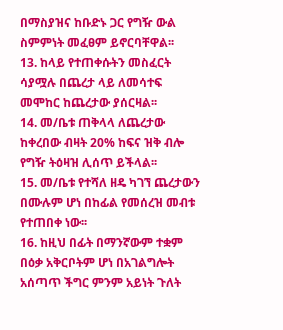በማስያዝና ከቡድኑ ጋር የግዥ ውል ስምምነት መፈፀም ይኖርባቸዋል፡፡
13. ከላይ የተጠቀሱትን መስፈርት ሳያሟሉ በጨረታ ላይ ለመሳተፍ መሞከር ከጨረታው ያሰርዛል፡፡
14. መ/ቤቱ ጠቅላላ ለጨረታው ከቀረበው ብዛት 20% ከፍና ዝቅ ብሎ የግዥ ትዕዛዝ ሊሰጥ ይችላል፡፡
15. መ/ቤቱ የተሻለ ዘዴ ካገኘ ጨረታውን በሙሉም ሆነ በከፊል የመሰረዝ መብቱ የተጠበቀ ነው፡፡
16. ከዚህ በፊት በማንኛውም ተቋም በዕቃ አቅርቦትም ሆነ በአገልግሎት አሰጣጥ ችግር ምንም አይነት ጉለት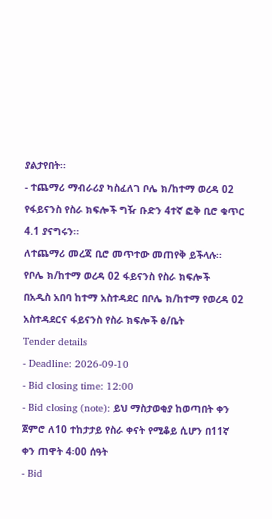ያልታየበት፡፡
- ተጨማሪ ማብራሪያ ካስፈለገ ቦሌ ክ/ከተማ ወረዳ 02 የፋይናንስ የስራ ክፍሎች ግዥ ቡድን 4ተኛ ፎቅ ቢሮ ቁጥር 4.1 ያናግሩን፡፡
ለተጨማሪ መረጃ ቢሮ መጥተው መጠየቅ ይችላሉ፡፡
የቦሌ ክ/ከተማ ወረዳ 02 ፋይናንስ የስራ ክፍሎች
በአዲስ አበባ ከተማ አስተዳደር በቦሌ ክ/ከተማ የወረዳ 02 አስተዳደርና ፋይናንስ የስራ ክፍሎች ፅ/ቤት
Tender details
- Deadline: 2026-09-10
- Bid closing time: 12:00
- Bid closing (note): ይህ ማስታወቂያ ከወጣበት ቀን ጀምሮ ለ10 ተከታታይ የስራ ቀናት የሚቆይ ሲሆን በ11ኛ ቀን ጠዋት 4፡00 ሰዓት
- Bid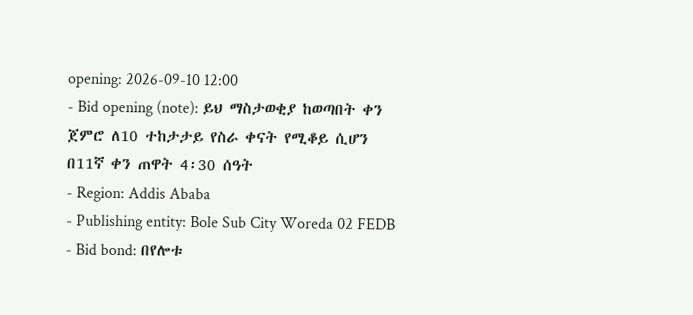opening: 2026-09-10 12:00
- Bid opening (note): ይህ ማስታወቂያ ከወጣበት ቀን ጀምሮ ለ10 ተከታታይ የስራ ቀናት የሚቆይ ሲሆን በ11ኛ ቀን ጠዋት 4፡30 ሰዓት
- Region: Addis Ababa
- Publishing entity: Bole Sub City Woreda 02 FEDB
- Bid bond: በየሎቱ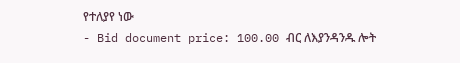የተለያየ ነው
- Bid document price: 100.00 ብር ለእያንዳንዱ ሎት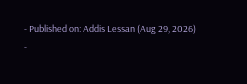- Published on: Addis Lessan (Aug 29, 2026)
-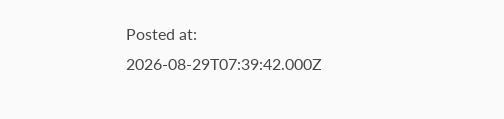Posted at: 2026-08-29T07:39:42.000Z